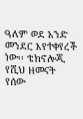ዓለም ወደ አንድ መንደር እየተቀየረች ነው፡፡ ቴክኖሎጂ የሺህ ዘመናት የሰው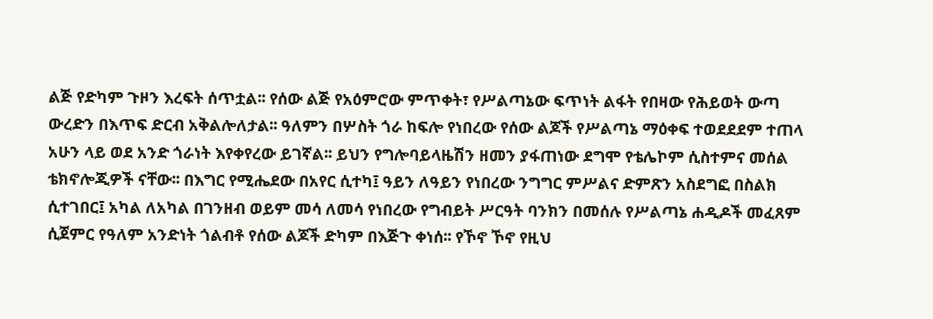ልጅ የድካም ጉዞን እረፍት ሰጥቷል፡፡ የሰው ልጅ የአዕምሮው ምጥቀት፣ የሥልጣኔው ፍጥነት ልፋት የበዛው የሕይወት ውጣ ውረድን በእጥፍ ድርብ አቅልሎለታል፡፡ ዓለምን በሦስት ጎራ ከፍሎ የነበረው የሰው ልጆች የሥልጣኔ ማዕቀፍ ተወደደደም ተጠላ አሁን ላይ ወደ አንድ ጎራነት እየቀየረው ይገኛል፡፡ ይህን የግሎባይላዜሽን ዘመን ያፋጠነው ደግሞ የቴሌኮም ሲስተምና መሰል ቴክኖሎጂዎች ናቸው፡፡ በእግር የሚሔደው በአየር ሲተካ፤ ዓይን ለዓይን የነበረው ንግግር ምሥልና ድምጽን አስደግፎ በስልክ ሲተገበር፤ አካል ለአካል በገንዘብ ወይም መሳ ለመሳ የነበረው የግብይት ሥርዓት ባንክን በመሰሉ የሥልጣኔ ሐዲዶች መፈጸም ሲጀምር የዓለም አንድነት ጎልብቶ የሰው ልጆች ድካም በእጅጉ ቀነሰ፡፡ የኾኖ ኾኖ የዚህ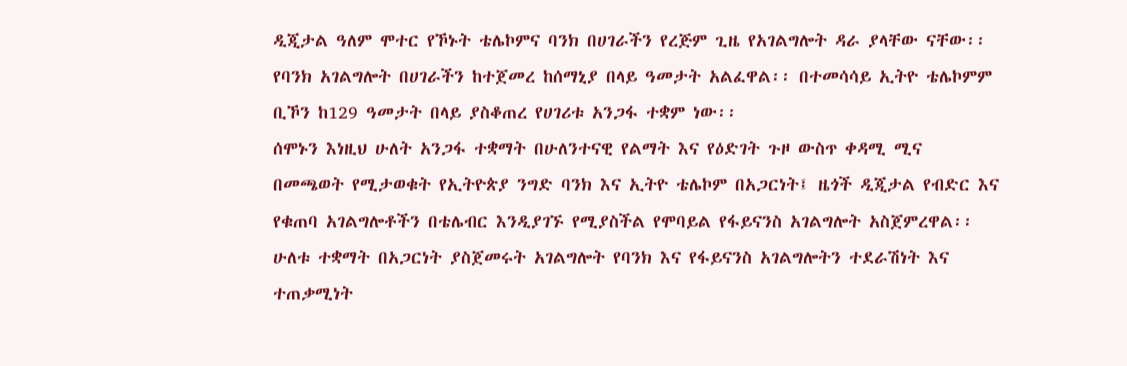ዲጂታል ዓለም ሞተር የኾኑት ቴሌኮምና ባንክ በሀገራችን የረጅም ጊዜ የአገልግሎት ዳራ ያላቸው ናቸው፡፡ የባንክ አገልግሎት በሀገራችን ከተጀመረ ከሰማኒያ በላይ ዓመታት አልፈዋል፡፡ በተመሳሳይ ኢትዮ ቴሌኮምም ቢኾን ከ129 ዓመታት በላይ ያስቆጠረ የሀገሪቱ አንጋፋ ተቋም ነው፡፡
ሰሞኑን እነዚህ ሁለት አንጋፋ ተቋማት በሁለንተናዊ የልማት እና የዕድገት ጉዞ ውስጥ ቀዳሚ ሚና በመጫወት የሚታወቁት የኢትዮጵያ ንግድ ባንክ እና ኢትዮ ቴሌኮም በአጋርነት፤ ዜጎች ዲጂታል የብድር እና የቁጠባ አገልግሎቶችን በቴሌብር እንዲያገኙ የሚያስችል የሞባይል የፋይናንስ አገልግሎት አስጀምረዋል፡፡ ሁለቱ ተቋማት በአጋርነት ያስጀመሩት አገልግሎት የባንክ እና የፋይናንስ አገልግሎትን ተደራሽነት እና ተጠቃሚነት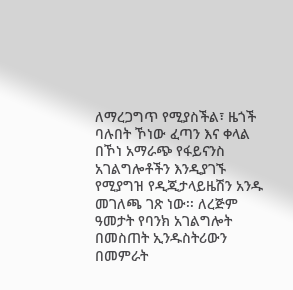ለማረጋግጥ የሚያስችል፣ ዜጎች ባሉበት ኾነው ፈጣን እና ቀላል በኾነ አማራጭ የፋይናንስ አገልግሎቶችን እንዲያገኙ የሚያግዝ የዲጂታላይዜሽን አንዱ መገለጫ ገጽ ነው፡፡ ለረጅም ዓመታት የባንክ አገልግሎት በመስጠት ኢንዱስትሪውን በመምራት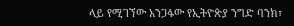ላይ የሚገኘው አንጋፋው የኢትዮጵያ ንግድ ባንክ፣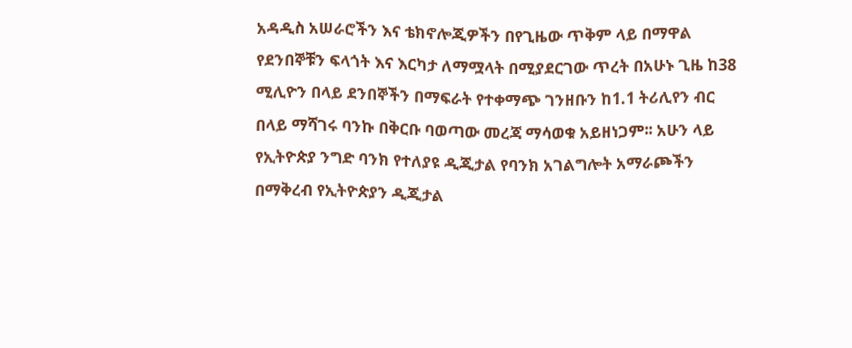አዳዲስ አሠራሮችን እና ቴክኖሎጂዎችን በየጊዜው ጥቅም ላይ በማዋል የደንበኞቹን ፍላጎት እና እርካታ ለማሟላት በሚያደርገው ጥረት በአሁኑ ጊዜ ከ38 ሚሊዮን በላይ ደንበኞችን በማፍራት የተቀማጭ ገንዘቡን ከ1.1 ትሪሊየን ብር በላይ ማሻገሩ ባንኩ በቅርቡ ባወጣው መረጃ ማሳወቁ አይዘነጋም፡፡ አሁን ላይ የኢትዮጵያ ንግድ ባንክ የተለያዩ ዲጂታል የባንክ አገልግሎት አማራጮችን በማቅረብ የኢትዮጵያን ዲጂታል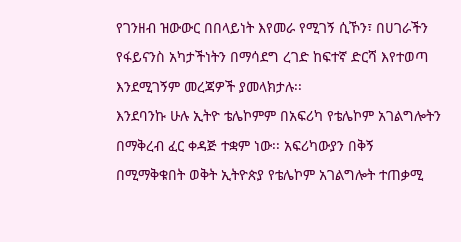የገንዘብ ዝውውር በበላይነት እየመራ የሚገኝ ሲኾን፣ በሀገራችን የፋይናንስ አካታችነትን በማሳደግ ረገድ ከፍተኛ ድርሻ እየተወጣ እንደሚገኝም መረጃዎች ያመላክታሉ፡፡
እንደባንኩ ሁሉ ኢትዮ ቴሌኮምም በአፍሪካ የቴሌኮም አገልግሎትን በማቅረብ ፈር ቀዳጅ ተቋም ነው፡፡ አፍሪካውያን በቅኝ በሚማቅቁበት ወቅት ኢትዮጵያ የቴሌኮም አገልግሎት ተጠቃሚ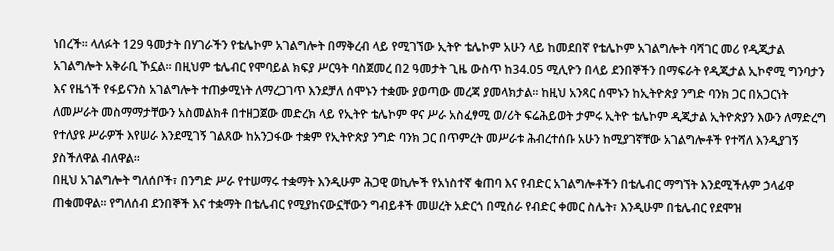ነበረች፡፡ ላለፉት 129 ዓመታት በሃገራችን የቴሌኮም አገልግሎት በማቅረብ ላይ የሚገኘው ኢትዮ ቴሌኮም አሁን ላይ ከመደበኛ የቴሌኮም አገልግሎት ባሻገር መሪ የዲጂታል አገልግሎት አቅራቢ ኾኗል፡፡ በዚህም ቴሌብር የሞባይል ክፍያ ሥርዓት ባስጀመረ በ2 ዓመታት ጊዜ ውስጥ ከ34.05 ሚሊዮን በላይ ደንበኞችን በማፍራት የዲጂታል ኢኮኖሚ ግንባታን እና የዜጎች የፋይናንስ አገልግሎት ተጠቃሚነት ለማረጋገጥ እንደቻለ ሰሞኑን ተቋሙ ያወጣው መረጃ ያመላክታል፡፡ ከዚህ አንጻር ሰሞኑን ከኢትዮጵያ ንግድ ባንክ ጋር በአጋርነት ለመሥራት መስማማታቸውን አስመልክቶ በተዘጋጀው መድረክ ላይ የኢትዮ ቴሌኮም ዋና ሥራ አስፈፃሚ ወ/ሪት ፍሬሕይወት ታምሩ ኢትዮ ቴሌኮም ዲጂታል ኢትዮጵያን እውን ለማድረግ የተለያዩ ሥራዎች እየሠራ እንደሚገኝ ገልጸው ከአንጋፋው ተቋም የኢትዮጵያ ንግድ ባንክ ጋር በጥምረት መሥራቱ ሕብረተሰቡ አሁን ከሚያገኛቸው አገልግሎቶች የተሻለ እንዲያገኝ ያስችለዋል ብለዋል።
በዚህ አገልግሎት ግለሰቦች፣ በንግድ ሥራ የተሠማሩ ተቋማት እንዲሁም ሕጋዊ ወኪሎች የአነስተኛ ቁጠባ እና የብድር አገልግሎቶችን በቴሌብር ማግኘት እንደሚችሉም ኃላፊዋ ጠቁመዋል፡፡ የግለሰብ ደንበኞች እና ተቋማት በቴሌብር የሚያከናውኗቸውን ግብይቶች መሠረት አድርጎ በሚሰራ የብድር ቀመር ስሌት፣ እንዲሁም በቴሌብር የደሞዝ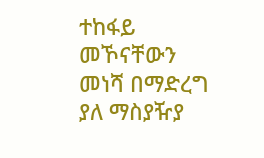ተከፋይ መኾናቸውን መነሻ በማድረግ ያለ ማስያዥያ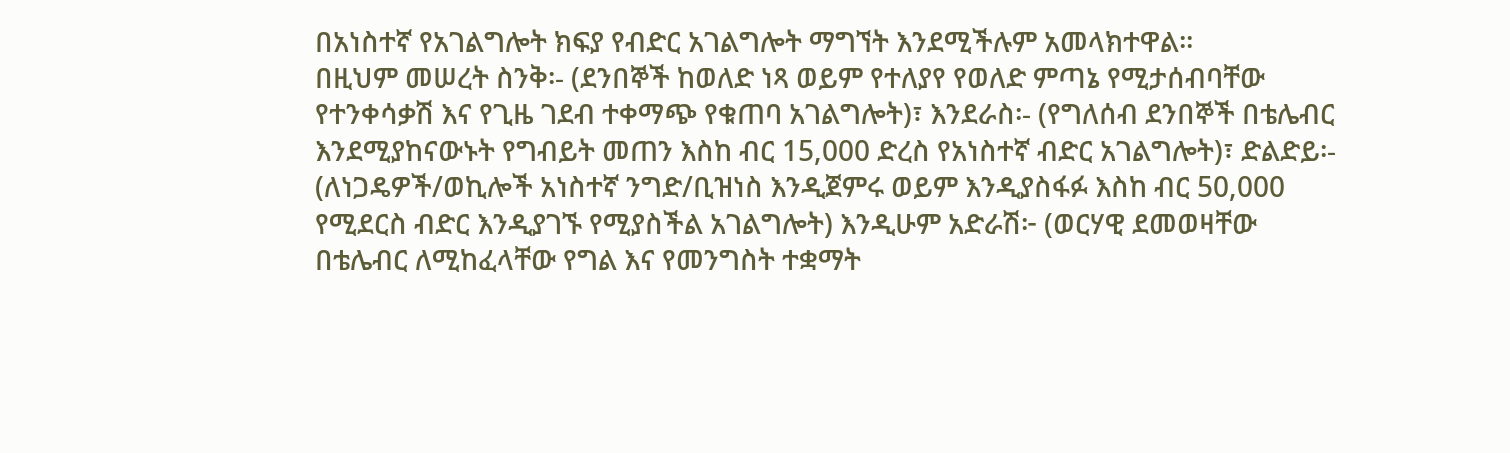በአነስተኛ የአገልግሎት ክፍያ የብድር አገልግሎት ማግኘት እንደሚችሉም አመላክተዋል፡፡
በዚህም መሠረት ስንቅ፡- (ደንበኞች ከወለድ ነጻ ወይም የተለያየ የወለድ ምጣኔ የሚታሰብባቸው የተንቀሳቃሽ እና የጊዜ ገደብ ተቀማጭ የቁጠባ አገልግሎት)፣ እንደራስ፡- (የግለሰብ ደንበኞች በቴሌብር እንደሚያከናውኑት የግብይት መጠን እስከ ብር 15,000 ድረስ የአነስተኛ ብድር አገልግሎት)፣ ድልድይ፡- (ለነጋዴዎች/ወኪሎች አነስተኛ ንግድ/ቢዝነስ እንዲጀምሩ ወይም እንዲያስፋፉ እስከ ብር 50,000 የሚደርስ ብድር እንዲያገኙ የሚያስችል አገልግሎት) እንዲሁም አድራሽ፦ (ወርሃዊ ደመወዛቸው በቴሌብር ለሚከፈላቸው የግል እና የመንግስት ተቋማት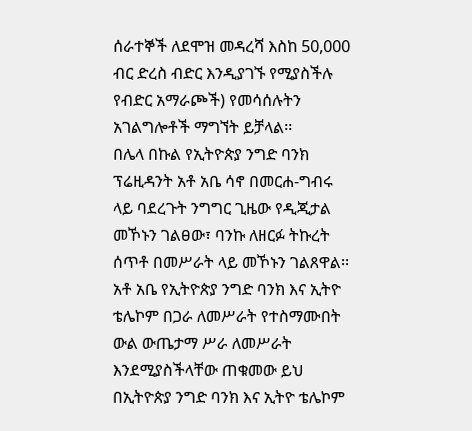ሰራተኞች ለደሞዝ መዳረሻ እስከ 50,000 ብር ድረስ ብድር እንዲያገኙ የሚያስችሉ የብድር አማራጮች) የመሳሰሉትን አገልግሎቶች ማግኘት ይቻላል፡፡
በሌላ በኩል የኢትዮጵያ ንግድ ባንክ ፕሬዚዳንት አቶ አቤ ሳኖ በመርሐ-ግብሩ ላይ ባደረጉት ንግግር ጊዜው የዲጂታል መኾኑን ገልፀው፣ ባንኩ ለዘርፉ ትኩረት ሰጥቶ በመሥራት ላይ መኾኑን ገልጸዋል፡፡ አቶ አቤ የኢትዮጵያ ንግድ ባንክ እና ኢትዮ ቴሌኮም በጋራ ለመሥራት የተስማሙበት ውል ውጤታማ ሥራ ለመሥራት እንደሚያስችላቸው ጠቁመው ይህ በኢትዮጵያ ንግድ ባንክ እና ኢትዮ ቴሌኮም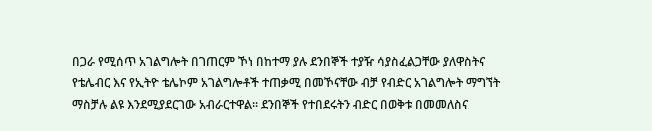በጋራ የሚሰጥ አገልግሎት በገጠርም ኾነ በከተማ ያሉ ደንበኞች ተያዥ ሳያስፈልጋቸው ያለዋስትና የቴሌብር እና የኢትዮ ቴሌኮም አገልግሎቶች ተጠቃሚ በመኾናቸው ብቻ የብድር አገልግሎት ማግኘት ማስቻሉ ልዩ እንደሚያደርገው አብራርተዋል፡፡ ደንበኞች የተበደሩትን ብድር በወቅቱ በመመለስና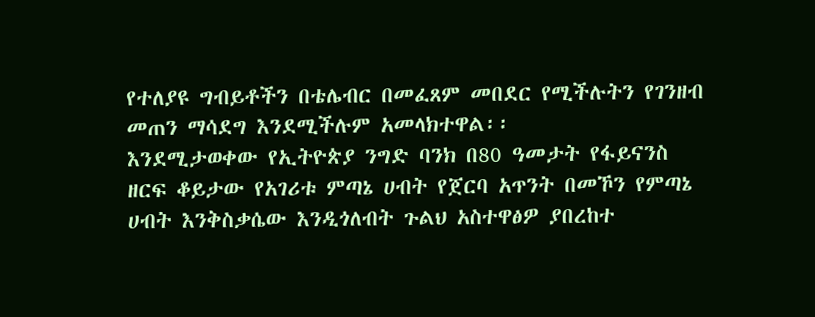የተለያዩ ግብይቶችን በቴሌብር በመፈጸም መበደር የሚችሉትን የገንዘብ መጠን ማሳደግ እንደሚችሉም አመላክተዋል፡፡
እንደሚታወቀው የኢትዮጵያ ንግድ ባንክ በ80 ዓመታት የፋይናንስ ዘርፍ ቆይታው የአገሪቱ ምጣኔ ሀብት የጀርባ አጥንት በመኾን የምጣኔ ሀብት እንቅስቃሴው እንዲጎለብት ጉልህ አስተዋፅዎ ያበረከተ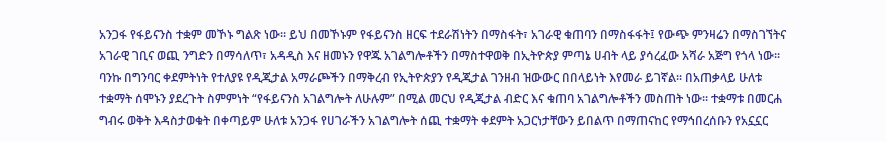አንጋፋ የፋይናንስ ተቋም መኾኑ ግልጽ ነው። ይህ በመኾኑም የፋይናንስ ዘርፍ ተደራሽነትን በማስፋት፣ አገራዊ ቁጠባን በማስፋፋት፤ የውጭ ምንዛሬን በማስገኘትና አገራዊ ገቢና ወጪ ንግድን በማሳለጥ፣ አዳዲስ እና ዘመኑን የዋጁ አገልግሎቶችን በማስተዋወቅ በኢትዮጵያ ምጣኔ ሀብት ላይ ያሳረፈው አሻራ አጅግ የጎላ ነው፡፡ ባንኩ በግንባር ቀደምትነት የተለያዩ የዲጂታል አማራጮችን በማቅረብ የኢትዮጵያን የዲጂታል ገንዘብ ዝውውር በበላይነት እየመራ ይገኛል፡፡ በአጠቃላይ ሁለቱ ተቋማት ሰሞኑን ያደረጉት ስምምነት “የፋይናንስ አገልግሎት ለሁሉም” በሚል መርህ የዲጂታል ብድር እና ቁጠባ አገልግሎቶችን መስጠት ነው። ተቋማቱ በመርሐ ግብሩ ወቅት እዳስታወቁት በቀጣይም ሁለቱ አንጋፋ የሀገራችን አገልግሎት ሰጪ ተቋማት ቀደምት አጋርነታቸውን ይበልጥ በማጠናከር የማኅበረሰቡን የአኗኗር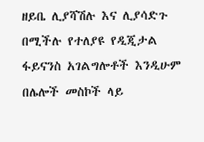ዘይቤ ሊያሻሽሉ እና ሊያሳድጉ በሚችሉ የተለያዩ የዲጂታል ፋይናንስ አገልግሎቶች እንዲሁም በሌሎች መስኮች ላይ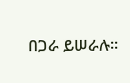በጋራ ይሠራሉ፡፡